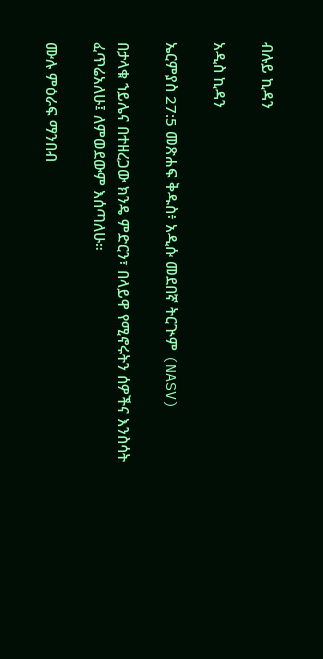ብሉይ ኪዳን

አዲስ ኪዳን

ኤርምያስ 27:5 መጽሐፍ ቅዱስ፥ አዲሱ መደበኛ ትርጒም (NASV)

በታላቁ ኀይሌና በተዘረጋው ክንዴ ምድርን፣ በላይዋ የሚኖሩትን ሰዎችና እንስሳት ፈጥሬአለሁ፤ ለምወደውም እሰጣለሁ።

ሙሉ ምዕራፍ ማንበብ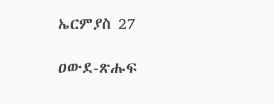ኤርምያስ 27

ዐውደ-ጽሑፍ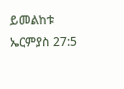ይመልከቱ ኤርምያስ 27:5